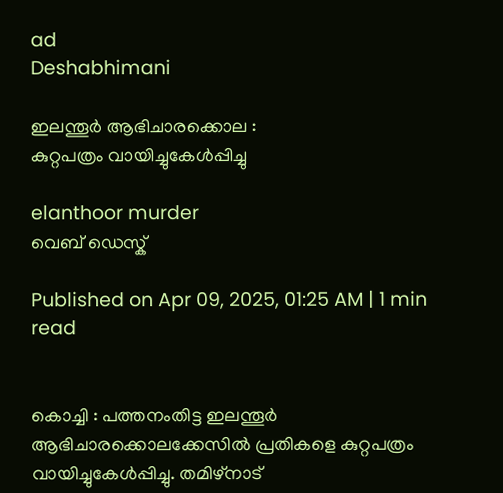ad
Deshabhimani

ഇലന്തൂർ ആഭിചാരക്കൊല :
കുറ്റപത്രം വായിച്ചുകേള്‍പ്പിച്ചു

elanthoor murder
വെബ് ഡെസ്ക്

Published on Apr 09, 2025, 01:25 AM | 1 min read


കൊച്ചി : പത്തനംതിട്ട ഇലന്തൂർ ആഭിചാരക്കൊലക്കേസിൽ പ്രതികളെ കുറ്റപത്രം വായിച്ചുകേള്‍പ്പിച്ചു. തമിഴ്നാട്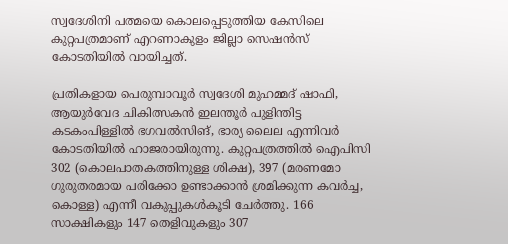സ്വദേശിനി പത്മയെ കൊലപ്പെടുത്തിയ കേസിലെ കുറ്റപത്രമാണ് എറണാകുളം ജില്ലാ സെഷൻസ്‌ കോടതിയിൽ വായിച്ചത്.

പ്രതികളായ പെരുമ്പാവൂർ സ്വദേശി മുഹമ്മദ്‌ ഷാഫി, ആയുർവേദ ചികിത്സകൻ ഇലന്തൂർ പുളിന്തിട്ട കടകംപിള്ളിൽ ഭഗവൽസിങ്‌, ഭാര്യ ലൈല എന്നിവര്‍ കോടതിയില്‍ ഹാജരായിരുന്നു. കുറ്റപത്രത്തിൽ ഐപിസി 302 (കൊലപാതകത്തിനുള്ള ശിക്ഷ), 397 (മരണമോ ഗുരുതരമായ പരിക്കോ ഉണ്ടാക്കാൻ ശ്രമിക്കുന്ന കവർച്ച, കൊള്ള) എന്നീ വകുപ്പുകൾകൂടി ചേർത്തു. 166 സാക്ഷികളും 147 തെളിവുകളും 307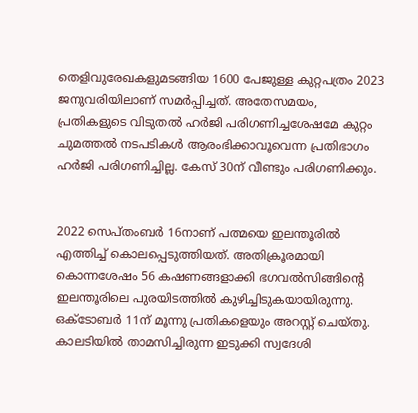തെളിവുരേഖകളുമടങ്ങിയ 1600 പേജുള്ള കുറ്റപത്രം 2023 ജനുവരിയിലാണ്‌ സമർപ്പിച്ചത്‌. അതേസമയം, പ്രതികളുടെ വിടുതൽ ഹർജി പരിഗണിച്ചശേഷമേ കുറ്റം ചുമത്തൽ നടപടികൾ ആരംഭിക്കാവൂവെന്ന പ്രതിഭാഗം ഹർജി പരിഗണിച്ചില്ല. കേസ് 30ന് വീണ്ടും പരിഗണിക്കും.


2022 സെപ്‌തംബർ 16നാണ്‌ പത്മയെ ഇലന്തൂരിൽ എത്തിച്ച്‌ കൊലപ്പെടുത്തിയത്‌. അതിക്രൂരമായി കൊന്നശേഷം 56 കഷണങ്ങളാക്കി ഭഗവൽസിങ്ങിന്റെ ഇലന്തൂരിലെ പുരയിടത്തിൽ കുഴിച്ചിടുകയായിരുന്നു. ഒക്ടോബർ 11ന്‌ മൂന്നു പ്രതികളെയും അറസ്റ്റ് ചെയ്‌തു. കാലടിയിൽ താമസിച്ചിരുന്ന ഇടുക്കി സ്വദേശി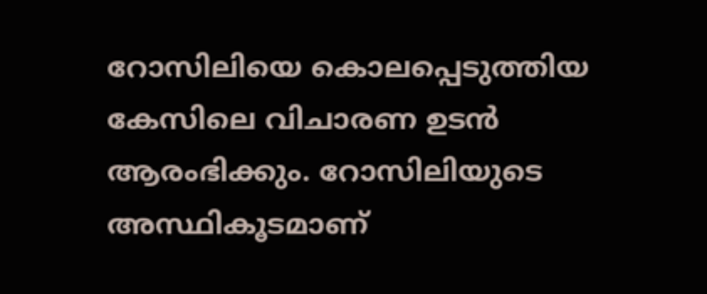റോസിലിയെ കൊലപ്പെടുത്തിയ കേസിലെ വിചാരണ ഉടൻ ആരംഭിക്കും. റോസിലിയുടെ അസ്ഥികൂടമാണ്‌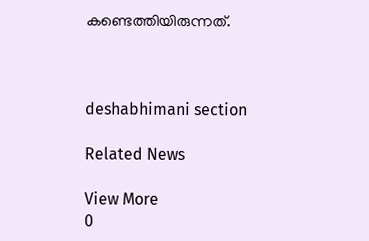കണ്ടെത്തിയിരുന്നത്‌.



deshabhimani section

Related News

View More
0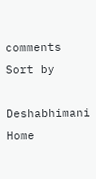comments
Sort by

Deshabhimani
Home